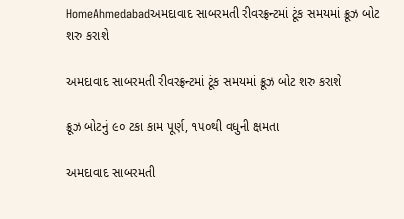HomeAhmedabadઅમદાવાદ સાબરમતી રીવરફ્રન્ટમાં ટૂંક સમયમાં ક્રૂઝ બોટ શરુ કરાશે

અમદાવાદ સાબરમતી રીવરફ્રન્ટમાં ટૂંક સમયમાં ક્રૂઝ બોટ શરુ કરાશે

ક્રૂઝ બોટનું ૯૦ ટકા કામ પૂર્ણ, ૧૫૦થી વધુની ક્ષમતા

અમદાવાદ સાબરમતી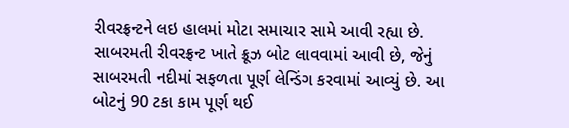રીવરફ્રન્ટને લઇ હાલમાં મોટા સમાચાર સામે આવી રહ્યા છે. સાબરમતી રીવરફ્રન્ટ ખાતે ક્રૂઝ બોટ લાવવામાં આવી છે, જેનું સાબરમતી નદીમાં સફળતા પૂર્ણ લેન્ડિંગ કરવામાં આવ્યું છે. આ બોટનું 90 ટકા કામ પૂર્ણ થઈ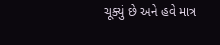ચૂક્યું છે અને હવે માત્ર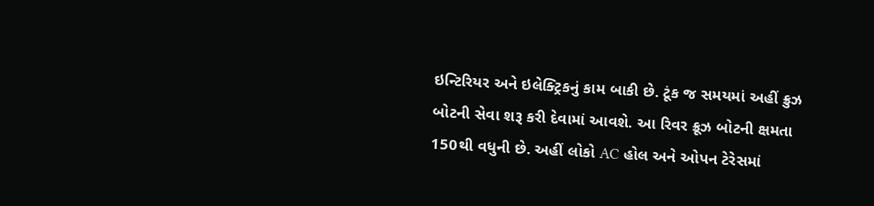ઇન્ટિરિયર અને ઇલેક્ટ્રિકનું કામ બાકી છે. ટૂંક જ સમયમાં અહીં ક્રુઝ બોટની સેવા શરૂ કરી દેવામાં આવશે. આ રિવર ક્રૂઝ બોટની ક્ષમતા 150થી વધુની છે. અહીં લોકો AC હોલ અને ઓપન ટેરેસમાં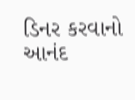ડિનર કરવાનો આનંદ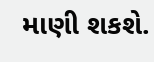માણી શકશે.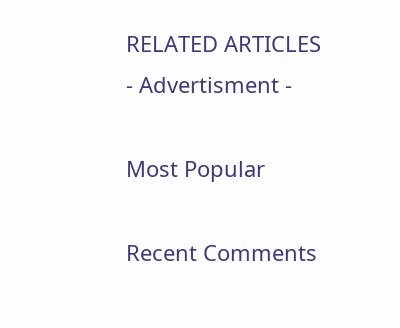RELATED ARTICLES
- Advertisment -

Most Popular

Recent Comments